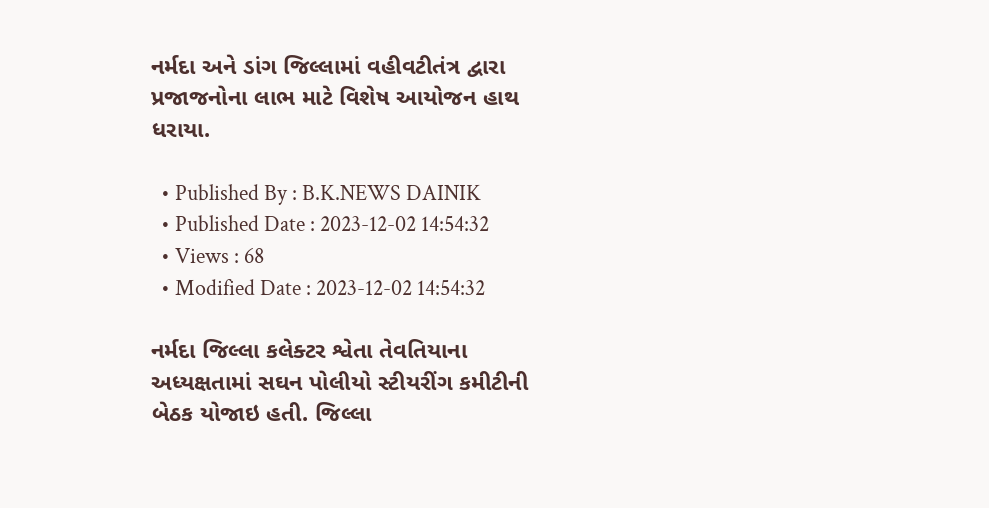નર્મદા અને ડાંગ જિલ્લામાં વહીવટીતંત્ર દ્વારા પ્રજાજનોના લાભ માટે વિશેષ આયોજન હાથ ધરાયા.

  • Published By : B.K.NEWS DAINIK
  • Published Date : 2023-12-02 14:54:32
  • Views : 68
  • Modified Date : 2023-12-02 14:54:32

નર્મદા જિલ્લા કલેક્ટર શ્વેતા તેવતિયાના અધ્યક્ષતામાં સઘન પોલીયો સ્ટીયરીંગ કમીટીની બેઠક યોજાઇ હતી. જિલ્લા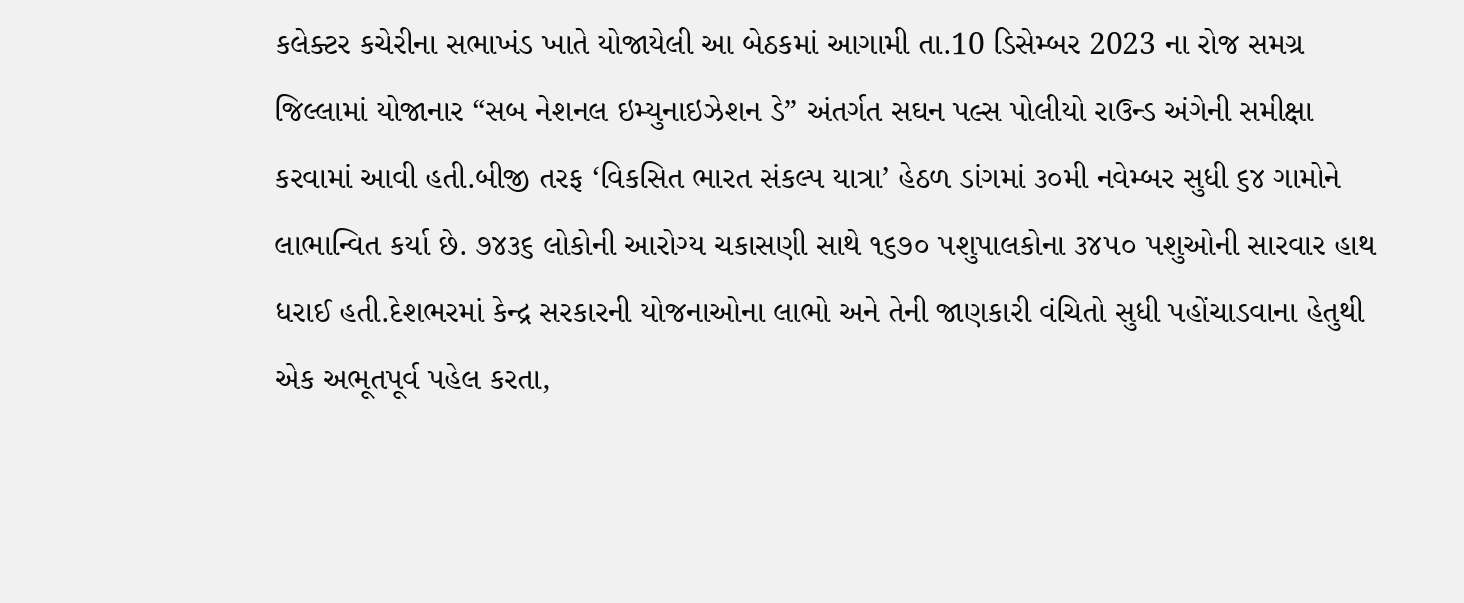કલેક્ટર કચેરીના સભાખંડ ખાતે યોજાયેલી આ બેઠકમાં આગામી તા.10 ડિસેમ્બર 2023 ના રોજ સમગ્ર જિલ્લામાં યોજાનાર “સબ નેશનલ ઇમ્યુનાઇઝેશન ડે” અંતર્ગત સઘન પલ્સ પોલીયો રાઉન્ડ અંગેની સમીક્ષા કરવામાં આવી હતી.બીજી તરફ ‘વિકસિત ભારત સંકલ્પ યાત્રા’ હેઠળ ડાંગમાં ૩૦મી નવેમ્બર સુધી ૬૪ ગામોને લાભાન્વિત કર્યા છે. ૭૪૩૬ લોકોની આરોગ્ય ચકાસણી સાથે ૧૬૭૦ પશુપાલકોના ૩૪૫૦ પશુઓની સારવાર હાથ ધરાઈ હતી.દેશભરમાં કેન્દ્ર સરકારની યોજનાઓના લાભો અને તેની જાણકારી વંચિતો સુધી પહોંચાડવાના હેતુથી એક અભૂતપૂર્વ પહેલ કરતા,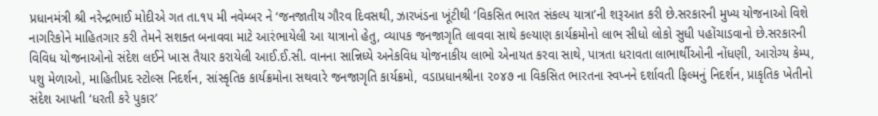પ્રધાનમંત્રી શ્રી નરેન્દ્રભાઈ મોદીએ ગત તા.૧૫ મી નવેમ્બર ને ‘જનજાતીય ગૌરવ દિવસથી, ઝારખંડના ખૂંટીથી ‘વિકસિત ભારત સંકલ્પ યાત્રા’ની શરૂઆત કરી છે.સરકારની મુખ્ય યોજનાઓ વિશે નાગરિકોને માહિતગાર કરી તેમને સશક્ત બનાવવા માટે આરંભાયેલી આ યાત્રાનો હેતુ, વ્યાપક જનજાગૃતિ લાવવા સાથે કલ્યાણ કાર્યક્રમોનો લાભ સીધો લોકો સુધી પહોંચાડવાનો છે.સરકારની વિવિધ યોજનાઓનો સંદેશ લઈને ખાસ તૈયાર કરાયેલી આઈ.ઈ.સી. વાનના સાન્નિધ્યે અનેકવિધ યોજનાકીય લાભો એનાયત કરવા સાથે, પાત્રતા ધરાવતા લાભાર્થીઓની નોંધણી, આરોગ્ય કેમ્પ, પશુ મેળાઓ, માહિતીપ્રદ સ્ટોલ્સ નિદર્શન, સાંસ્કૃતિક કાર્યક્રમોના સથવારે જનજાગૃતિ કાર્યક્રમો, વડાપ્રધાનશ્રીના ૨૦૪૭ ના વિકસિત ભારતના સ્વપ્નને દર્શાવતી ફિલ્મનું નિદર્શન, પ્રાકૃતિક ખેતીનો સંદેશ આપતી ‘ધરતી કરે પુકાર’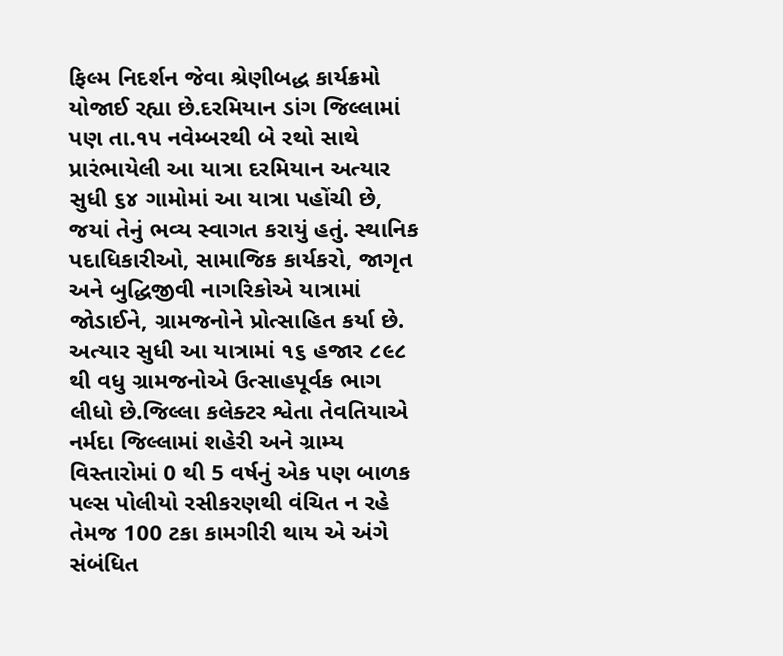ફિલ્મ નિદર્શન જેવા શ્રેણીબદ્ધ કાર્યક્રમો યોજાઈ રહ્યા છે.દરમિયાન ડાંગ જિલ્લામાં પણ તા.૧૫ નવેમ્બરથી બે રથો સાથે પ્રારંભાયેલી આ યાત્રા દરમિયાન અત્યાર સુધી ૬૪ ગામોમાં આ યાત્રા પહોંચી છે, જયાં તેનું ભવ્ય સ્વાગત કરાયું હતું. સ્થાનિક પદાધિકારીઓ, સામાજિક કાર્યકરો, જાગૃત અને બુદ્ધિજીવી નાગરિકોએ યાત્રામાં જોડાઈને, ગ્રામજનોને પ્રોત્સાહિત કર્યા છે. અત્યાર સુધી આ યાત્રામાં ૧૬ હજાર ૮૯૮ થી વધુ ગ્રામજનોએ ઉત્સાહપૂર્વક ભાગ લીધો છે.જિલ્લા કલેક્ટર શ્વેતા તેવતિયાએ નર્મદા જિલ્લામાં શહેરી અને ગ્રામ્ય વિસ્તારોમાં 0 થી 5 વર્ષનું એક પણ બાળક પલ્સ પોલીયો રસીકરણથી વંચિત ન રહે તેમજ 100 ટકા કામગીરી થાય એ અંગે સંબંધિત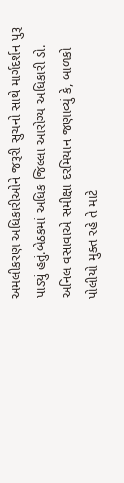અમલીકરણ અધિકારીઓને જરૂરી સુચનો સાથે માર્ગદર્શન પુરૂ પાડ્યું હતું.બેઠકમાં અધિક જિલ્લા આરોગ્ય અધિકારી ડો. અનિલ વસાવાએ સમીક્ષા દરમિયાન જણાવ્યું કે, બાળકો પોલીયો મુક્ત રહે તે માટે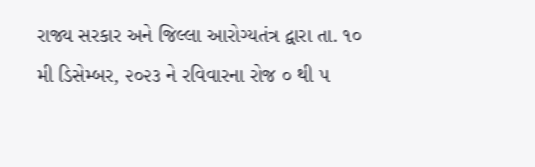રાજ્ય સરકાર અને જિલ્લા આરોગ્યતંત્ર દ્વારા તા. ૧૦ મી ડિસેમ્બર, ૨૦૨૩ ને રવિવારના રોજ ૦ થી ૫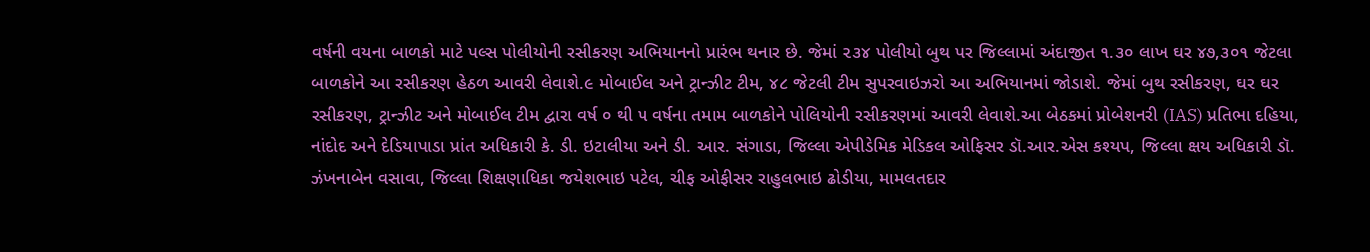વર્ષની વયના બાળકો માટે પલ્સ પોલીયોની રસીકરણ અભિયાનનો પ્રારંભ થનાર છે. જેમાં ૨૩૪ પોલીયો બુથ પર જિલ્લામાં અંદાજીત ૧.૩૦ લાખ ઘર ૪૭,૩૦૧ જેટલા બાળકોને આ રસીકરણ હેઠળ આવરી લેવાશે.૯ મોબાઈલ અને ટ્રાન્ઝીટ ટીમ, ૪૮ જેટલી ટીમ સુપરવાઇઝરો આ અભિયાનમાં જોડાશે. જેમાં બુથ રસીકરણ, ઘર ઘર રસીકરણ, ટ્રાન્ઝીટ અને મોબાઈલ ટીમ દ્વારા વર્ષ ૦ થી ૫ વર્ષના તમામ બાળકોને પોલિયોની રસીકરણમાં આવરી લેવાશે.આ બેઠકમાં પ્રોબેશનરી (IAS) પ્રતિભા દહિયા, નાંદોદ અને દેડિયાપાડા પ્રાંત અધિકારી કે. ડી. ઇટાલીયા અને ડી. આર. સંગાડા, જિલ્લા એપીડેમિક મેડિકલ ઓફિસર ડૉ.આર.એસ કશ્યપ, જિલ્લા ક્ષય અધિકારી ડૉ. ઝંખનાબેન વસાવા, જિલ્લા શિક્ષણાધિકા જયેશભાઇ પટેલ, ચીફ ઓફીસર રાહુલભાઇ ઢોડીયા, મામલતદાર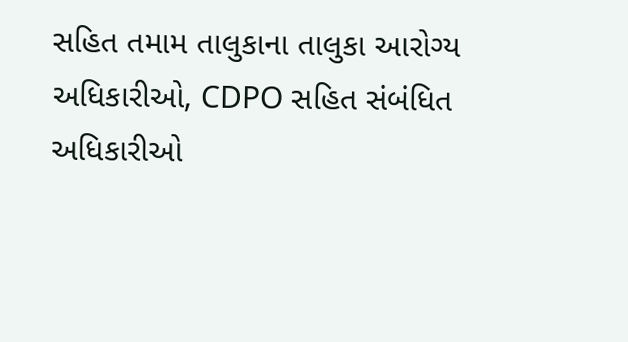સહિત તમામ તાલુકાના તાલુકા આરોગ્ય અધિકારીઓ, CDPO સહિત સંબંધિત અધિકારીઓ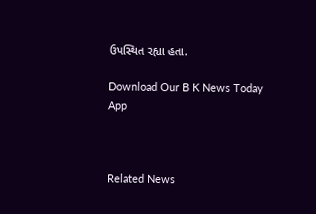ઉપસ્થિત રહ્યા હતા.

Download Our B K News Today App



Related News